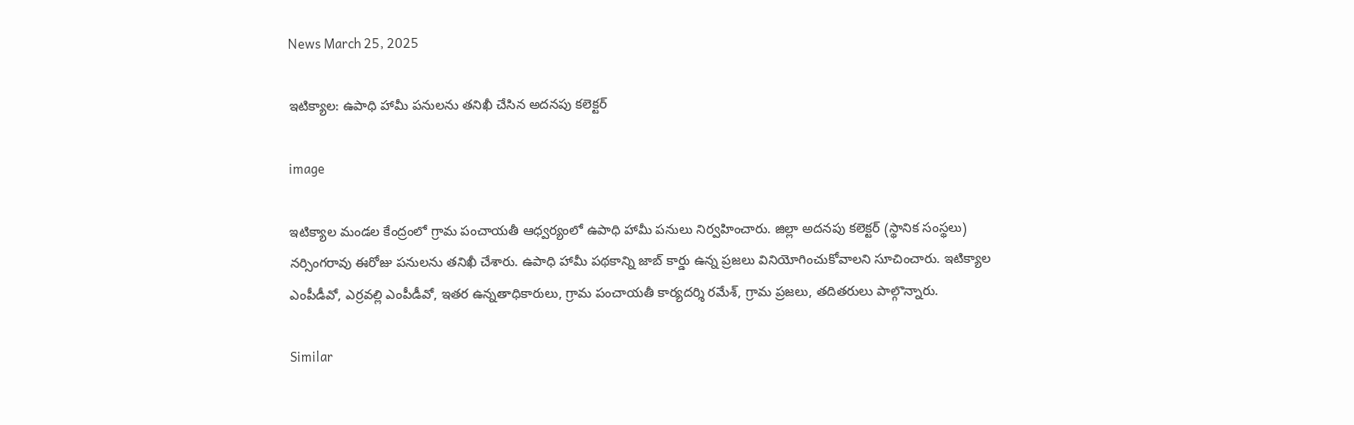News March 25, 2025

ఇటిక్యాల: ఉపాధి హామీ పనులను తనిఖీ చేసిన అదనపు కలెక్టర్

image

ఇటిక్యాల మండల కేంద్రంలో గ్రామ పంచాయతీ ఆధ్వర్యంలో ఉపాధి హామీ పనులు నిర్వహించారు. జిల్లా అదనపు కలెక్టర్ (స్థానిక సంస్థలు) నర్సింగరావు ఈరోజు పనులను తనిఖీ చేశారు. ఉపాధి హామీ పథకాన్ని జాబ్ కార్డు ఉన్న ప్రజలు వినియోగించుకోవాలని సూచించారు. ఇటిక్యాల ఎంపీడీవో, ఎర్రవల్లి ఎంపీడీవో, ఇతర ఉన్నతాధికారులు, గ్రామ పంచాయతీ కార్యదర్శి రమేశ్, గ్రామ ప్రజలు, తదితరులు పాల్గొన్నారు.

Similar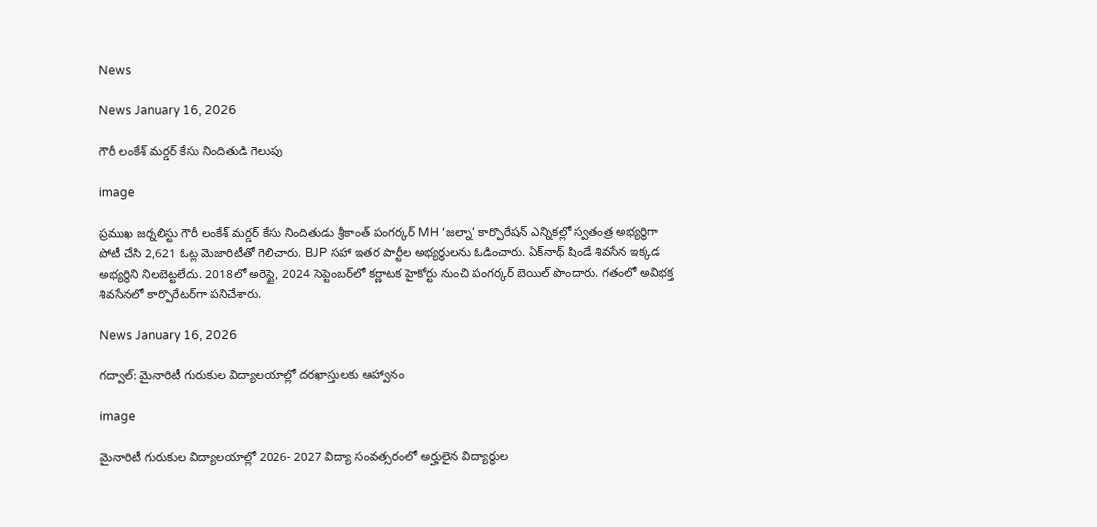News

News January 16, 2026

గౌరీ లంకేశ్ మర్డర్ కేసు నిందితుడి గెలుపు

image

ప్రముఖ జర్నలిస్టు గౌరీ లంకేశ్ మర్డర్ కేసు నిందితుడు శ్రీకాంత్ పంగర్కర్ MH ‘జల్నా’ కార్పొరేషన్ ఎన్నికల్లో స్వతంత్ర అభ్యర్థిగా పోటీ చేసి 2,621 ఓట్ల మెజారిటీతో గెలిచారు. BJP సహా ఇతర పార్టీల అభ్యర్థులను ఓడించారు. ఏక్‌నాథ్ షిండే శివసేన ఇక్కడ అభ్యర్థిని నిలబెట్టలేదు. 2018లో అరెస్టై, 2024 సెప్టెంబర్‌లో కర్ణాటక హైకోర్టు నుంచి పంగర్కర్ బెయిల్ పొందారు. గతంలో అవిభక్త శివసేనలో కార్పొరేటర్‌గా పనిచేశారు.

News January 16, 2026

గద్వాల్: మైనారిటీ గురుకుల విద్యాలయాల్లో దరఖాస్తులకు ఆహ్వానం

image

మైనారిటీ గురుకుల విద్యాలయాల్లో 2026- 2027 విద్యా సంవత్సరంలో అర్హులైన విద్యార్థుల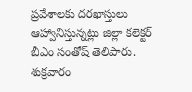ప్రవేశాలకు దరఖాస్తులు ఆహ్వానిస్తున్నట్లు జిల్లా కలెక్టర్ బీఎం సంతోష్ తెలిపారు. శుక్రవారం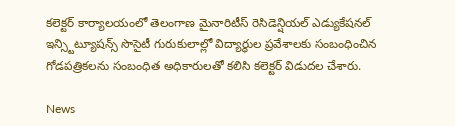కలెక్టర్ కార్యాలయంలో తెలంగాణ మైనారిటీస్ రెసిడెన్షియల్ ఎడ్యుకేషనల్ ఇన్స్టిట్యూషన్స్ సొసైటీ గురుకులాల్లో విద్యార్థుల ప్రవేశాలకు సంబంధించిన గోడపత్రికలను సంబంధిత అధికారులతో కలిసి కలెక్టర్ విడుదల చేశారు.

News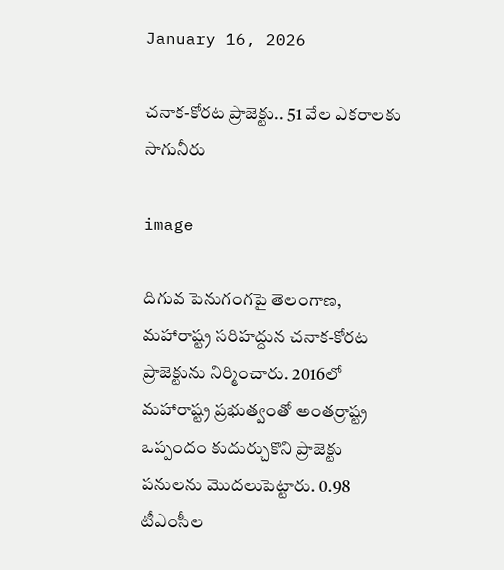January 16, 2026

చనాక-కోరట ప్రాజెక్టు.. 51 వేల ఎకరాలకు సాగునీరు

image

దిగువ పెనుగంగపై తెలంగాణ, మహారాష్ట్ర సరిహద్దున చనాక-కోరట ప్రాజెక్టును నిర్మించారు. 2016లో మహారాష్ట్ర ప్రభుత్వంతో అంతర్రాష్ట్ర ఒప్పందం కుదుర్చుకొని ప్రాజెక్టు పనులను మొదలుపెట్టారు. 0.98 టీఎంసీల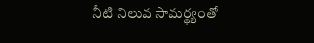నీటి నిలువ సామర్థ్యంతో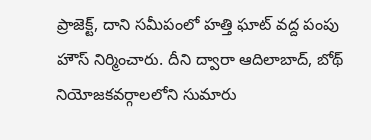ప్రాజెక్ట్, దాని సమీపంలో హత్తి ఘాట్ వద్ద పంపు హౌస్ నిర్మించారు. దీని ద్వారా ఆదిలాబాద్, బోథ్ నియోజకవర్గాలలోని సుమారు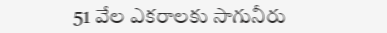51 వేల ఎకరాలకు సాగునీరు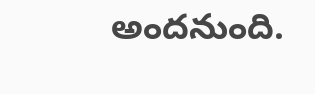అందనుంది.